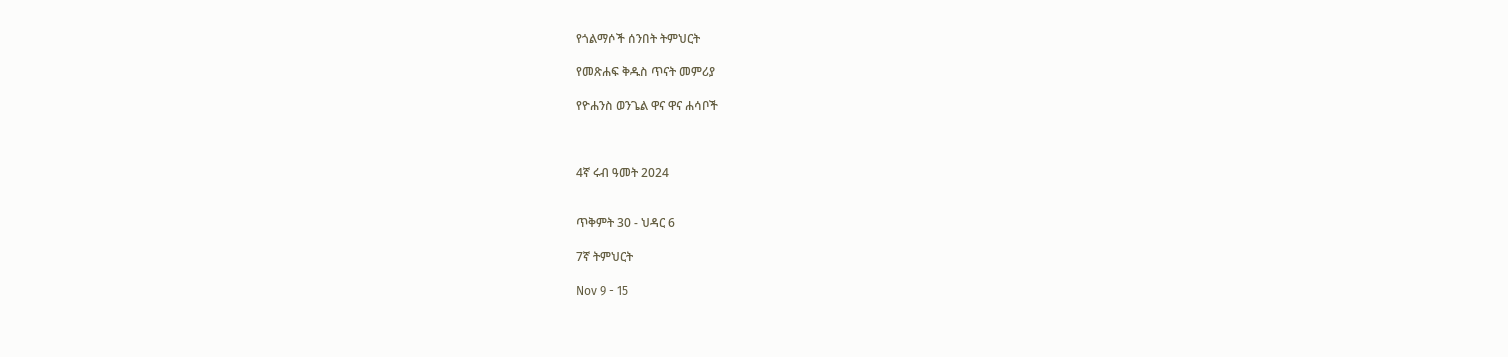የጎልማሶች ሰንበት ትምህርት

የመጽሐፍ ቅዱስ ጥናት መምሪያ

የዮሐንስ ወንጌል ዋና ዋና ሐሳቦች



4ኛ ሩብ ዓመት 2024


ጥቅምት 30 - ህዳር 6

7ኛ ትምህርት

Nov 9 - 15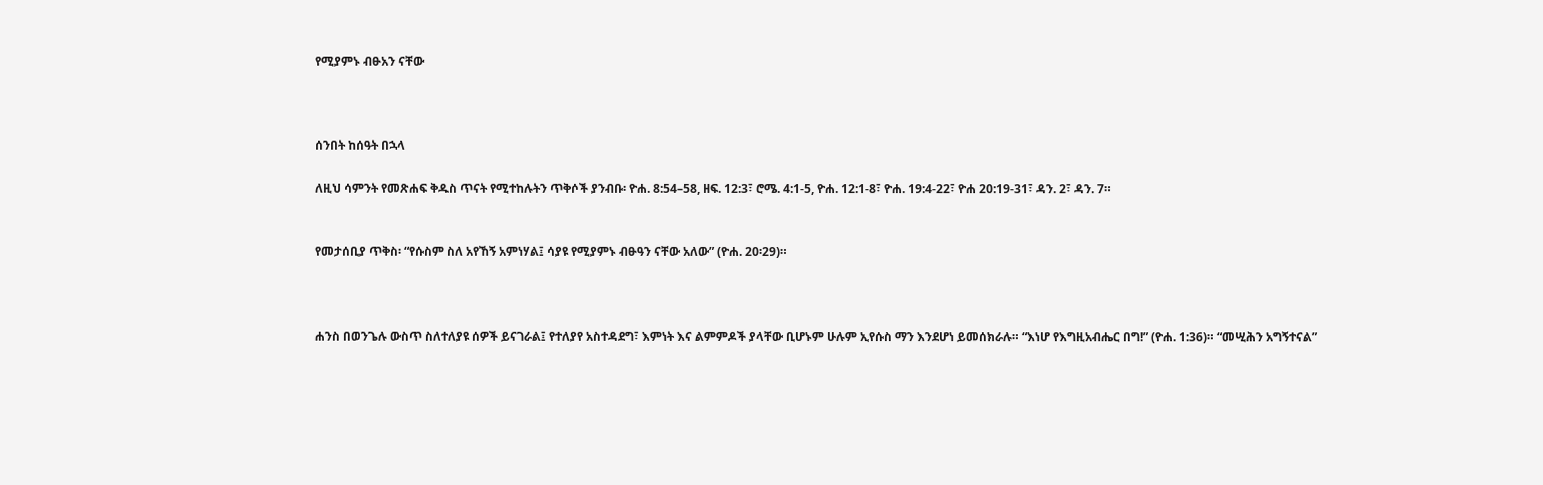የሚያምኑ ብፁአን ናቸው



ሰንበት ከሰዓት በኋላ

ለዚህ ሳምንት የመጽሐፍ ቅዱስ ጥናት የሚተከሉትን ጥቅሶች ያንብቡ፡ ዮሐ. 8:54–58, ዘፍ. 12:3፣ ሮሜ. 4:1-5, ዮሐ. 12:1-8፣ ዮሐ. 19:4-22፣ ዮሐ 20:19-31፣ ዳን. 2፣ ዳን. 7።


የመታሰቢያ ጥቅስ፡ “የሱስም ስለ አየኸኝ አምነሃል፤ ሳያዩ የሚያምኑ ብፁዓን ናቸው አለው” (ዮሐ. 20፡29)።



ሐንስ በወንጌሉ ውስጥ ስለተለያዩ ሰዎች ይናገራል፤ የተለያየ አስተዳደግ፣ እምነት እና ልምምዶች ያላቸው ቢሆኑም ሁሉም ኢየሱስ ማን እንደሆነ ይመሰክራሉ። “እነሆ የእግዚአብሔር በግ!” (ዮሐ. 1:36)። “መሢሕን አግኝተናል”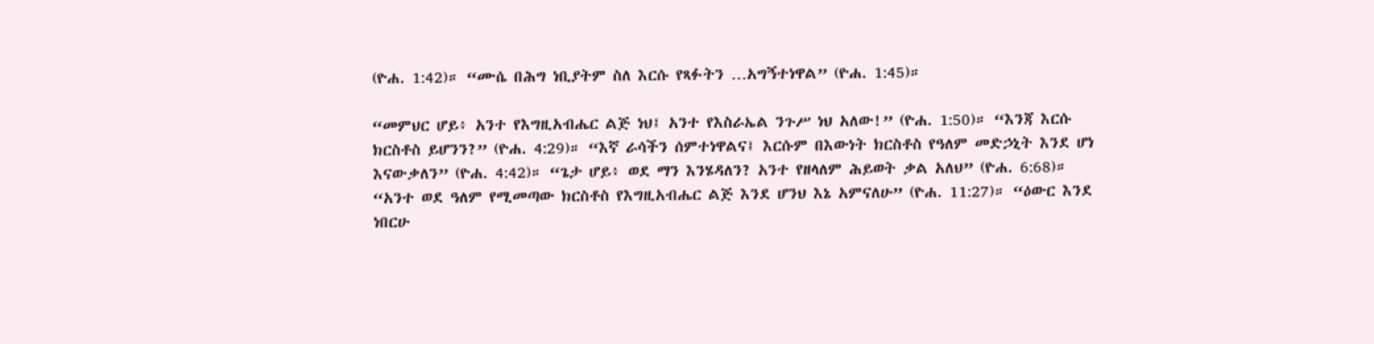(ዮሐ. 1:42)። “ሙሴ በሕግ ነቢያትም ስለ እርሱ የጻፉትን …አግኝተነዋል” (ዮሐ. 1:45)።

“መምህር ሆይ፥ አንተ የእግዚአብሔር ልጅ ነህ፤ አንተ የእስራኤል ንጉሥ ነህ አለው!” (ዮሐ. 1:50)። “እንጃ እርሱ ክርስቶስ ይሆንን?” (ዮሐ. 4:29)። “እኛ ራሳችን ሰምተነዋልና፤ እርሱም በእውነት ክርስቶስ የዓለም መድኃኒት እንደ ሆነ እናውቃለን” (ዮሐ. 4:42)። “ጌታ ሆይ፥ ወደ ማን እንሄዳለን? አንተ የዘላለም ሕይወት ቃል አለህ” (ዮሐ. 6:68)። “አንተ ወደ ዓለም የሚመጣው ክርስቶስ የእግዚአብሔር ልጅ እንደ ሆንህ እኔ አምናለሁ” (ዮሐ. 11:27)። “ዕውር እንደ ነበርሁ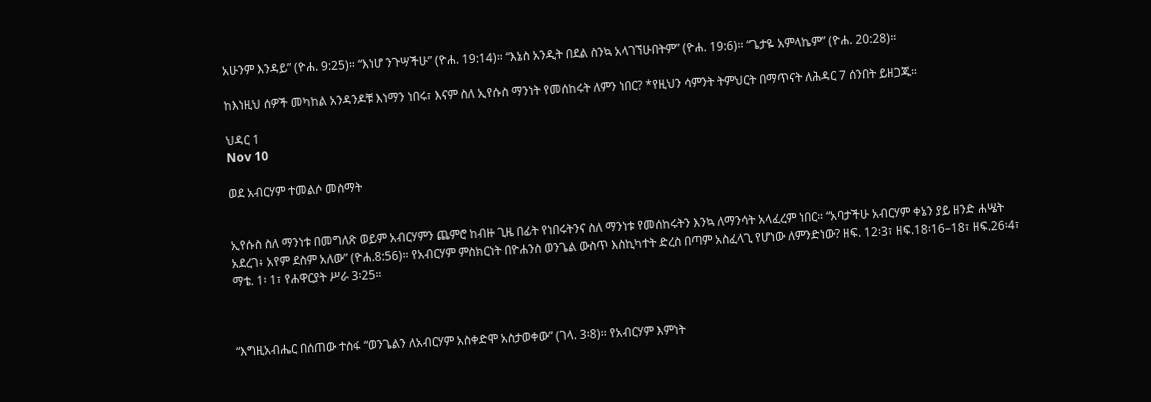አሁንም እንዳይ” (ዮሐ. 9:25)። “እነሆ ንጉሣችሁ” (ዮሐ. 19:14)። “እኔስ አንዲት በደል ስንኳ አላገኘሁበትም” (ዮሐ. 19:6)። “ጌታዬ አምላኬም” (ዮሐ. 20:28)።

ከእነዚህ ሰዎች መካከል አንዳንዶቹ እነማን ነበሩ፣ እናም ስለ ኢየሱስ ማንነት የመሰከሩት ለምን ነበር? *የዚህን ሳምንት ትምህርት በማጥናት ለሕዳር 7 ሰንበት ይዘጋጁ።

ህዳር 1
Nov 10

ወደ አብርሃም ተመልሶ መስማት


ኢየሱስ ስለ ማንነቱ በመግለጽ ወይም አብርሃምን ጨምሮ ከብዙ ጊዜ በፊት የነበሩትንና ስለ ማንነቱ የመሰከሩትን እንኳ ለማንሳት አላፈረም ነበር። “አባታችሁ አብርሃም ቀኔን ያይ ዘንድ ሐሤት አደረገ፥ አየም ደስም አለው” (ዮሐ.8:56)። የአብርሃም ምስክርነት በዮሐንስ ወንጌል ውስጥ እስኪካተት ድረስ በጣም አስፈላጊ የሆነው ለምንድነው? ዘፍ. 12፡3፣ ዘፍ.18፡16–18፣ ዘፍ.26፡4፣ ማቴ. 1፡ 1፣ የሐዋርያት ሥራ 3፡25።



“እግዚአብሔር በሰጠው ተስፋ “ወንጌልን ለአብርሃም አስቀድሞ አስታወቀው” (ገላ. 3፡8)፡፡ የአብርሃም እምነት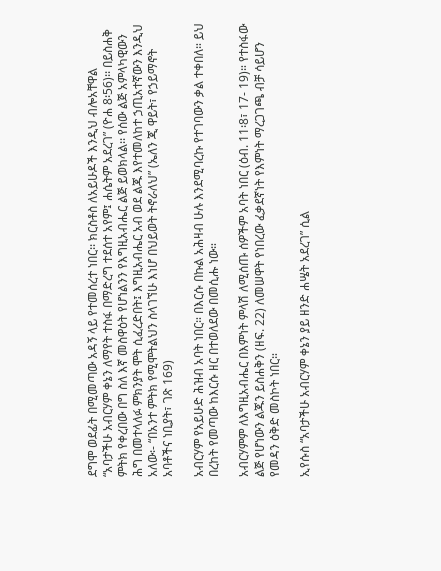ደግሞ ወደፊት በሚመጣው አዳኝ ላይ የተመሰረተ ነበር፡፡ ክርስቶስ ለአይሁዶች እንዲህ ብሎአቸዋል “አባታችሁ አብርሃም ቀኔን ለማየት ተስፋ በማድረግ ተደሰተ አየም፤ ሐሴትም አደረገ” (ዮሐ 8፡56)፡፡ በይስሐቅ ምትክ የቀረበው በግ ስለ እኛ መስዋዕት የሆነልንን የእግዚአብሔር ልጅ ይወክላል፡፡ የሰው ልጅ አምላካዊውን ሕግ በመተላለፉ ምክንያት ሞት ሲፈረድበት፤ እግዚአብሔር አብ ወደ ልጁ እየተመለከተ ኃጢአተኛውን እንዲህ አለው፡- “በአንተ ምትክ የሚሞትልህን ስላገኘሁ እነሆ በህይወት ትኖራለህ” (ኤለን ጂ ዋይት፣ የኃይማኖት አባቶችና ነቢያት፣ ገጽ 169)

አብርሃም የአይሁድ ሕዝብ አባት ነበር። በእርሱ በኩል አሕዛብ ሁሉ እንደሚባረኩ የተገባውን ቃል ተቀበለ። ይህ በረከት የመጣው ከእርሱ ዘር በተወለደው በመሲሑ ነው።

አብርሃምም ለእግዚአብሔር በእምነት ምላሽ ለሚሰጡ ሰዎችም አባት ነበር (ዕብ. 11፡8፣ 17- 19)። የተስፋው ልጅ የሆነውን ልጁን ይስሐቅን (ዘፍ. 22) ለመሠዋት የነበረው ፈቃደኛነት የእምነት ማረጋገጫ ብቻ ሳይሆን የመዳን ዕቅድ መስኮት ነበር።

ኢየሱስ “አባታችሁ አብርሃም ቀኔን ያይ ዘንድ ሐሤት አደረገ” ሲል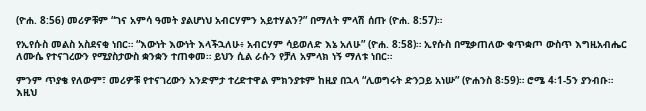(ዮሐ. 8:56) መሪዎቹም “ገና አምሳ ዓመት ያልሆነህ አብርሃምን አይተሃልን?” በማለት ምላሽ ሰጡ (ዮሐ. 8:57)።

የኢየሱስ መልስ አስደናቂ ነበር። “እውነት እውነት እላችኋለሁ፥ አብርሃም ሳይወለድ እኔ አለሁ” (ዮሐ. 8:58)። ኢየሱስ በሚቃጠለው ቁጥቋጦ ውስጥ እግዚአብሔር ለሙሴ የተናገረውን የሚያስታውስ ቋንቋን ተጠቀመ። ይህን ሲል ራሱን የቻለ አምላክ ነኝ ማለቱ ነበር።

ምንም ጥያቄ የለውም፣ መሪዎቹ የተናገረውን አንድምታ ተረድተዋል ምክንያቱም ከዚያ በኋላ “ሊወግሩት ድንጋይ አነሡ” (ዮሐንስ 8፡59)። ሮሜ 4፡1-5ን ያንብቡ። እዚህ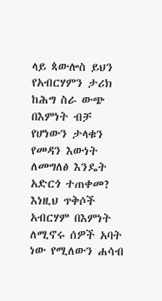ላይ ጳውሎስ ይህን የአብርሃምን ታሪክ ከሕግ ስራ ውጭ በእምነት ብቻ የሆነውን ታላቁን የመዳን እውነት ለመግለፅ እንዴት አድርጎ ተጠቀመ? እነዚህ ጥቅሶች አብርሃም በእምነት ለሚኖሩ ሰዎች አባት ነው የሚለውን ሐሳብ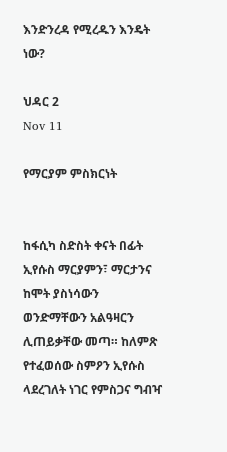እንድንረዳ የሚረዱን እንዴት ነው?

ህዳር 2
Nov 11

የማርያም ምስክርነት


ከፋሲካ ስድስት ቀናት በፊት ኢየሱስ ማርያምን፣ ማርታንና ከሞት ያስነሳውን ወንድማቸውን አልዓዛርን ሊጠይቃቸው መጣ። ከለምጽ የተፈወሰው ስምዖን ኢየሱስ ላደረገለት ነገር የምስጋና ግብዣ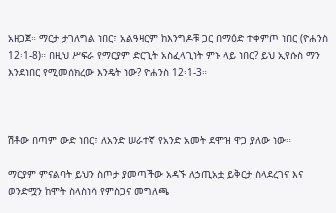አዘጋጀ። ማርታ ታገለግል ነበር፣ አልዓዛርም ከእንግዶቹ ጋር በማዕድ ተቀምጦ ነበር (ዮሐንስ 12፡1-8)። በዚህ ሥፍራ የማርያም ድርጊት አስፈላጊነት ምኑ ላይ ነበር? ይህ ኢየሱስ ማን እንደነበር የሚመሰክረው እንዴት ነው? ዮሐንስ 12፡1-3።



ሽቶው በጣም ውድ ነበር፣ ለአንድ ሠራተኛ የአንድ አመት ደሞዝ ዋጋ ያለው ነው።

ማርያም ምናልባት ይህን ስጦታ ያመጣችው አዳኙ ለኃጢአቷ ይቅርታ ስላደረገና እና ወንድሟን ከሞት ስላስነሳ የምስጋና መግለጫ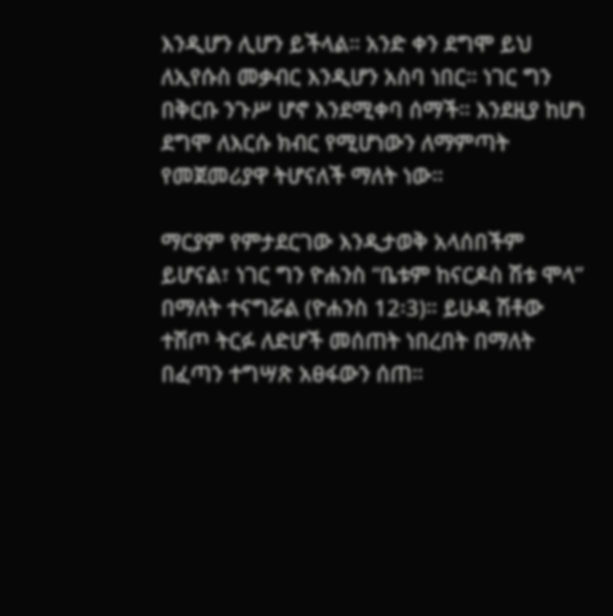እንዲሆን ሊሆን ይችላል። አንድ ቀን ደግሞ ይህ ለኢየሱስ መቃብር እንዲሆን አስባ ነበር። ነገር ግን በቅርቡ ንጉሥ ሆኖ እንደሚቀባ ሰማች። እንደዚያ ከሆነ ደግሞ ለእርሱ ክብር የሚሆነውን ለማምጣት የመጀመሪያዋ ትሆናለች ማለት ነው።

ማርያም የምታደርገው እንዲታወቅ አላሰበችም ይሆናል፣ ነገር ግን ዮሐንስ “ቤቱም ከናርዶስ ሽቱ ሞላ” በማለት ተናግሯል (ዮሐንስ 12፡3)። ይሁዳ ሽቶው ተሽጦ ትርፉ ለድሆች መሰጠት ነበረበት በማለት በፈጣን ተግሣጽ አፀፋውን ሰጠ።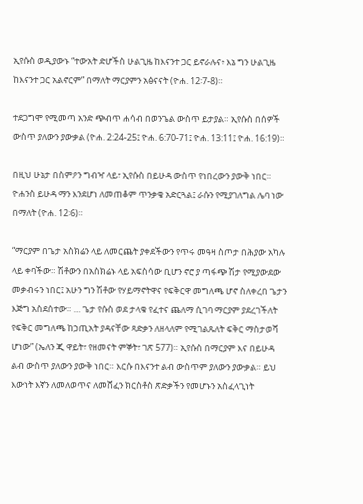ኢየሱስ ወዲያውኑ “ተውአት ድሆችስ ሁልጊዜ ከእናንተ ጋር ይኖራሉና፥ እኔ ግን ሁልጊዜ ከእናንተ ጋር አልኖርም” በማለት ማርያምን አፅናናት (ዮሐ. 12፡7-8)።

ተደጋግሞ የሚመጣ አንድ ጭብጥ ሐሳብ በወንጌል ውስጥ ይታያል። ኢየሱስ በሰዎች ውስጥ ያለውን ያውቃል (ዮሐ. 2:24-25፤ ዮሐ. 6:70-71፤ ዮሐ. 13:11፤ ዮሐ. 16:19)።

በዚህ ሁኔታ በስምዖን ግብዣ ላይ፣ ኢየሱስ በይሁዳ ውስጥ የነበረውን ያውቅ ነበር። ዮሐንስ ይሁዳ ማን እንደሆነ ለመጠቆም ጥንቃቄ አድርጓል፤ ራሱን የሚያገለግል ሌባ ነው በማለት (ዮሐ. 12፡6)።

“ማርያም በጌታ አስክሬን ላይ ለመርጨት ያቀደችውን የጥሩ መዓዛ ስጦታ በሕያው አካሉ ላይ ቀባችው። ሽቶውን በአስክሬኑ ላይ አፍስሳው ቢሆን ኖሮ ያ ጣፋጭ ሽታ የሚያውደው መቃብሩን ነበር፤ አሁን ግን ሽቶው የሃይማኖትዋና የፍቅርዋ መግለጫ ሆኖ ስለቀረበ ጌታን እጅግ አስደሰተው። … ጌታ የሱስ ወደ ታላቁ የፈተና ጨለማ ሲገባ ማርያም ያደረገችለት የፍቅር መግለጫ ከኃጢአት ያዳናቸው ጻድቃን ለዘላለም የሚገልጹለት ፍቅር ማስታወሻ ሆነው” (ኤለን ጂ ዋይት፣ የዘመናት ምኞት፣ ገጽ 577)። ኢየሱስ በማርያም እና በይሁዳ ልብ ውስጥ ያለውን ያውቅ ነበር። እርሱ በእናንተ ልብ ውስጥም ያለውን ያውቃል። ይህ እውነት እኛን ለመለወጥና ለመሸፈን ክርስቶስ ጽድቃችን የመሆኑን አስፈላጊነት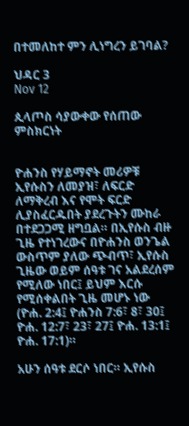በተመለከተ ምን ሊነግረን ይገባል?

ህዳር 3
Nov 12

ጲላጦስ ሳያውቀው የሰጠው ምስክርነት


ዮሐንስ የሃይማኖት መሪዎቹ ኢየሱስን ለመያዝ፣ ለፍርድ ለማቅረብ እና የሞት ፍርድ ሊያስፈርዱበት ያደረጉትን ሙከራ በተደጋጋሚ ዘግቧል። በኢየሱስ ብዙ ጊዜ የተነገረውና በዮሐንስ ወንጌል ውስጥም ያለው ጭብጥ፣ ኢየሱስ ጊዜው ወይም ሰዓቱ ገና አልደረሰም የሚለው ነበር፤ ይህም እርሱ የሚሰቀልበት ጊዜ መሆኑ ነው (ዮሐ. 2:4፤ ዮሐንስ 7:6፣ 8፣ 30፤ ዮሐ. 12:7፣ 23፣ 27፤ ዮሐ. 13:1፤ ዮሐ. 17:1)።

አሁን ሰዓቱ ደርሶ ነበር። ኢየሱስ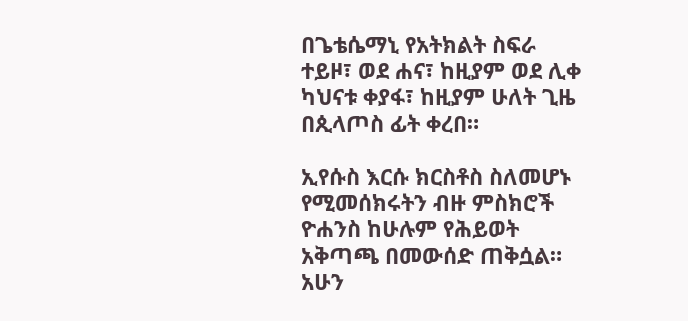በጌቴሴማኒ የአትክልት ስፍራ ተይዞ፣ ወደ ሐና፣ ከዚያም ወደ ሊቀ ካህናቱ ቀያፋ፣ ከዚያም ሁለት ጊዜ በጲላጦስ ፊት ቀረበ።

ኢየሱስ እርሱ ክርስቶስ ስለመሆኑ የሚመሰክሩትን ብዙ ምስክሮች ዮሐንስ ከሁሉም የሕይወት አቅጣጫ በመውሰድ ጠቅሷል። አሁን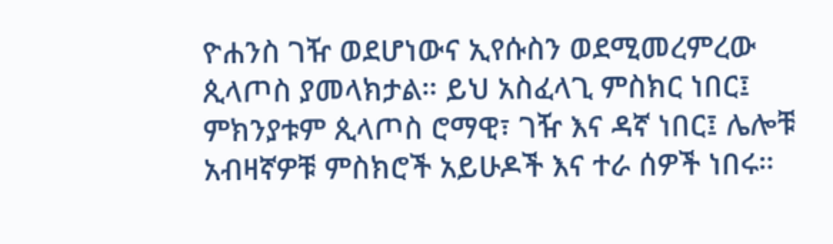ዮሐንስ ገዥ ወደሆነውና ኢየሱስን ወደሚመረምረው ጲላጦስ ያመላክታል። ይህ አስፈላጊ ምስክር ነበር፤ ምክንያቱም ጲላጦስ ሮማዊ፣ ገዥ እና ዳኛ ነበር፤ ሌሎቹ አብዛኛዎቹ ምስክሮች አይሁዶች እና ተራ ሰዎች ነበሩ።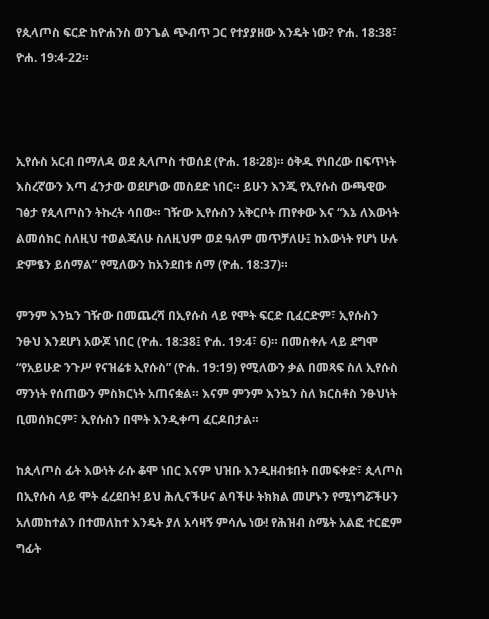የጲላጦስ ፍርድ ከዮሐንስ ወንጌል ጭብጥ ጋር የተያያዘው እንዴት ነው? ዮሐ. 18:38፣ ዮሐ. 19:4-22።



ኢየሱስ አርብ በማለዳ ወደ ጲላጦስ ተወሰደ (ዮሐ. 18፡28)። ዕቅዱ የነበረው በፍጥነት እስረኛውን እጣ ፈንታው ወደሆነው መስደድ ነበር። ይሁን እንጂ የኢየሱስ ውጫዊው ገፅታ የጲላጦስን ትኩረት ሳበው። ገዥው ኢየሱስን አቅርቦት ጠየቀው እና “እኔ ለእውነት ልመሰክር ስለዚህ ተወልጃለሁ ስለዚህም ወደ ዓለም መጥቻለሁ፤ ከእውነት የሆነ ሁሉ ድምፄን ይሰማል” የሚለውን ከአንደበቱ ሰማ (ዮሐ. 18:37)።

ምንም እንኳን ገዥው በመጨረሻ በኢየሱስ ላይ የሞት ፍርድ ቢፈርድም፣ ኢየሱስን ንፁህ እንደሆነ አውጆ ነበር (ዮሐ. 18:38፤ ዮሐ. 19:4፣ 6)። በመስቀሉ ላይ ደግሞ “የአይሁድ ንጉሥ የናዝሬቱ ኢየሱስ” (ዮሐ. 19:19) የሚለውን ቃል በመጻፍ ስለ ኢየሱስ ማንነት የሰጠውን ምስክርነት አጠናቋል። እናም ምንም እንኳን ስለ ክርስቶስ ንፁህነት ቢመሰክርም፣ ኢየሱስን በሞት እንዲቀጣ ፈርዶበታል።

ከጲላጦስ ፊት እውነት ራሱ ቆሞ ነበር እናም ህዝቡ እንዲዘብቱበት በመፍቀድ፣ ጲላጦስ በኢየሱስ ላይ ሞት ፈረደበት! ይህ ሕሊናችሁና ልባችሁ ትክክል መሆኑን የሚነግሯችሁን አለመከተልን በተመለከተ እንዴት ያለ አሳዛኝ ምሳሌ ነው! የሕዝብ ስሜት አልፎ ተርፎም ግፊት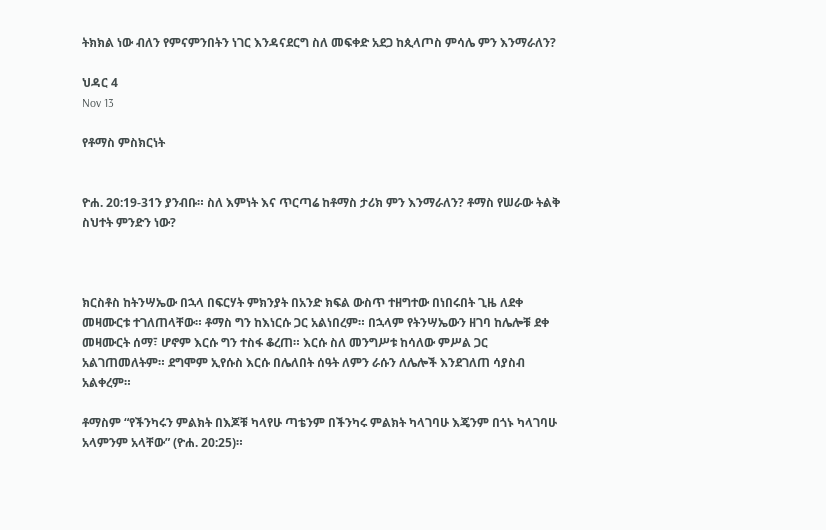ትክክል ነው ብለን የምናምንበትን ነገር እንዳናደርግ ስለ መፍቀድ አደጋ ከጲላጦስ ምሳሌ ምን እንማራለን?

ህዳር 4
Nov 13

የቶማስ ምስክርነት


ዮሐ. 20:19-31ን ያንብቡ። ስለ እምነት እና ጥርጣሬ ከቶማስ ታሪክ ምን እንማራለን? ቶማስ የሠራው ትልቅ ስህተት ምንድን ነው?



ክርስቶስ ከትንሣኤው በኋላ በፍርሃት ምክንያት በአንድ ክፍል ውስጥ ተዘግተው በነበሩበት ጊዜ ለደቀ መዛሙርቱ ተገለጠላቸው። ቶማስ ግን ከእነርሱ ጋር አልነበረም። በኋላም የትንሣኤውን ዘገባ ከሌሎቹ ደቀ መዛሙርት ሰማ፣ ሆኖም እርሱ ግን ተስፋ ቆረጠ። እርሱ ስለ መንግሥቱ ከሳለው ምሥል ጋር አልገጠመለትም። ደግሞም ኢየሱስ እርሱ በሌለበት ሰዓት ለምን ራሱን ለሌሎች እንደገለጠ ሳያስብ አልቀረም።

ቶማስም “የችንካሩን ምልክት በእጆቹ ካላየሁ ጣቴንም በችንካሩ ምልክት ካላገባሁ እጄንም በጎኑ ካላገባሁ አላምንም አላቸው” (ዮሐ. 20:25)።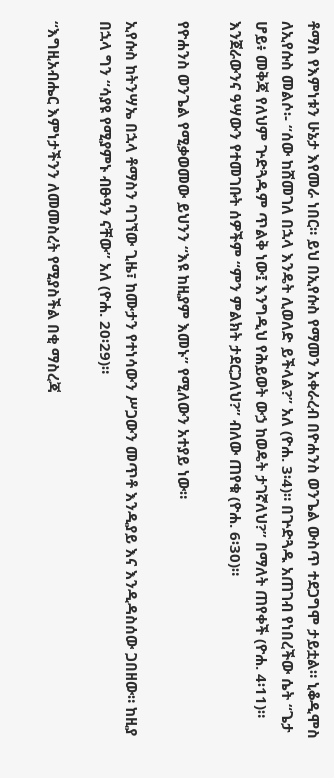ቶማስ የእምነቱን ሁኔታ እየመራ ነበር። ይህ በኢየሱስ የማመን አቀራረብ በዮሐንስ ወንጌል ውስጥ ተደጋግሞ ታይቷል። ኒቆዲሞስ ለኢየሱስ መልሶ፡- “ሰው ከሸመገለ በኋላ እንዴት ሊወለድ ይችላል?” አለ (ዮሐ. 3፡4)። በጕድጓዱ አጠገብ የነበረችው ሴት “ጌታ ሆይ፥ መቅጃ የለህም ጕድጓዱም ጥልቅ ነው፤ እንግዲህ የሕይወት ውኃ ከወዴት ታገኛለህ?” በማለት ጠየቀች (ዮሐ. 4፡11)። እንጀራውንና ዓሣውን የተመገቡት ሰዎችም “ምን ምልክት ታደርጋለህ?” ብለው ጠየቁ (ዮሐ. 6፡30)።

የዮሐንስ ወንጌል የሚቃወመው ይህንን “እዩ ከዚያም እመኑ” የሚለውን አተያይ ነው።

ኢየሱስ ከትንሣኤ በኋላ ቶማስን ባገኘው ጊዜ፣ ከሙታን የተነሳውን ሥጋውን መጥቶ እንዲያይ እና እንዲዳስሰው ጋበዘው። ከዚያ በኋላ ግን “ሳያዩ የሚያምኑ ብፁዓን ናቸው” አለ (ዮሐ. 20፡29)።

“እግዚአብሔር እምነታችንን ለመመስረት የሚያስችል በቂ ማስረጃ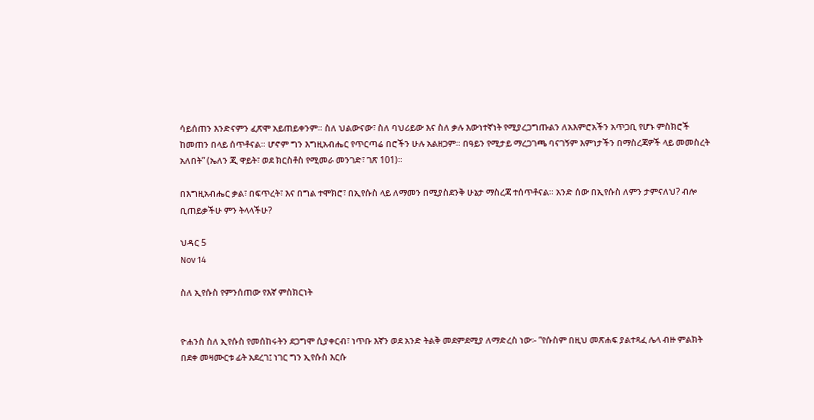ሳይሰጠን እንድናምን ፈጽሞ አይጠይቀንም። ስለ ህልውናው፣ ስለ ባህሪይው እና ስለ ቃሉ እውነተኛነት የሚያረጋግጡልን ለአእምሮአችን አጥጋቢ የሆኑ ምስክሮች ከመጠን በላይ ሰጥቶናል። ሆኖም ግን እግዚአብሔር የጥርጣሬ በሮችን ሁሉ አልዘጋም። በዓይን የሚታይ ማረጋገጫ ባናገኝም እምነታችን በማስረጃዎች ላይ መመስረት አለበት” (ኤለን ጂ ዋይት፣ ወደ ክርስቶስ የሚመራ መንገድ፣ ገጽ 101)።

በእግዚአብሔር ቃል፣ በፍጥረት፣ እና በግል ተሞክሮ፣ በኢየሱስ ላይ ለማመን በሚያስደንቅ ሁኔታ ማስረጃ ተሰጥቶናል። አንድ ሰው በኢየሱስ ለምን ታምናለህ? ብሎ ቢጠይቃችሁ ምን ትላላችሁ?

ህዳር 5
Nov 14

ስለ ኢየሱስ የምንሰጠው የእኛ ምስክርነት


ዮሐንስ ስለ ኢየሱስ የመሰከሩትን ደጋግሞ ሲያቀርብ፣ ነጥቡ እኛን ወደ አንድ ትልቅ መደምደሚያ ለማድረስ ነው፡- “የሱስም በዚህ መጽሐፍ ያልተጻፈ ሌላ ብዙ ምልክት በደቀ መዛሙርቱ ፊት አደረገ፤ ነገር ግን ኢየሱስ እርሱ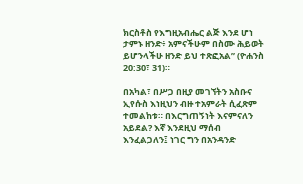ክርስቶስ የእግዚአብሔር ልጅ እንደ ሆነ ታምኑ ዘንድ፥ አምናችሁም በስሙ ሕይወት ይሆንላችሁ ዘንድ ይህ ተጽፎአል” (ዮሐንስ 20:30፣ 31)።

በአካል፣ በሥጋ በዚያ መገኘትን አስቡና ኢየሱስ እነዚህን ብዙ ተአምራት ሲፈጽም ተመልከቱ። በእርግጠኝነት እናምናለን አይደል? እኛ እንደዚህ ማሰብ እንፈልጋለን፤ ነገር ግን በአንዳንድ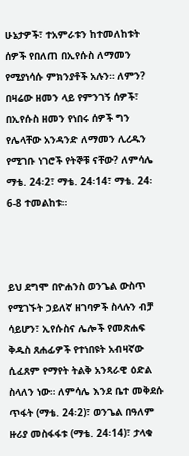ሁኔታዎች፣ ተአምራቱን ከተመለከቱት ሰዎች የበለጠ በኢየሱስ ለማመን የሚያነሳሱ ምክንያቶች አሉን። ለምን? በዛሬው ዘመን ላይ የምንገኝ ሰዎች፣ በኢየሱስ ዘመን የነበሩ ሰዎች ግን የሌላቸው አንዳንድ ለማመን ሊረዱን የሚገቡ ነገሮች የትኞቹ ናቸው? ለምሳሌ ማቴ. 24፡2፣ ማቴ. 24፡14፣ ማቴ. 24፡6-8 ተመልከቱ።



ይህ ደግሞ በዮሐንስ ወንጌል ውስጥ የሚገኙት ኃይለኛ ዘገባዎች ስላሉን ብቻ ሳይሆን፣ ኢየሱስና ሌሎች የመጽሐፍ ቅዱስ ጸሐፊዎች የተነበዩት አብዛኛው ሲፈጸም የማየት ትልቅ አንጻራዊ ዕድል ስላለን ነው። ለምሳሌ እንደ ቤተ መቅደሱ ጥፋት (ማቴ. 24፡2)፣ ወንጌል በዓለም ዙሪያ መስፋፋቱ (ማቴ. 24፡14)፣ ታላቁ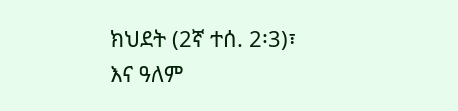ክህደት (2ኛ ተሰ. 2፡3)፣ እና ዓለም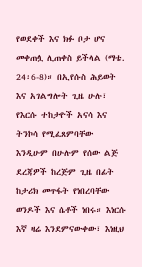የወደቀች እና ክፉ ቦታ ሆና መቀጠሏ ሊጠቀስ ይችላል (ማቴ. 24፡6-8)። በኢየሱስ ሕይወት እና አገልግሎት ጊዜ ሁሉ፣ የእርሱ ተከታዮች አናሳ እና ትንኮሳ የሚፈጸምባቸው እንዲሁም በሁሉም የሰው ልጅ ደረጃዎች ከረጅም ጊዜ በፊት ከታሪክ መጥፋት የነበረባቸው ወንዶች እና ሴቶች ነበሩ። እነርሱ እኛ ዛሬ እንደምናውቀው፣ እነዚህ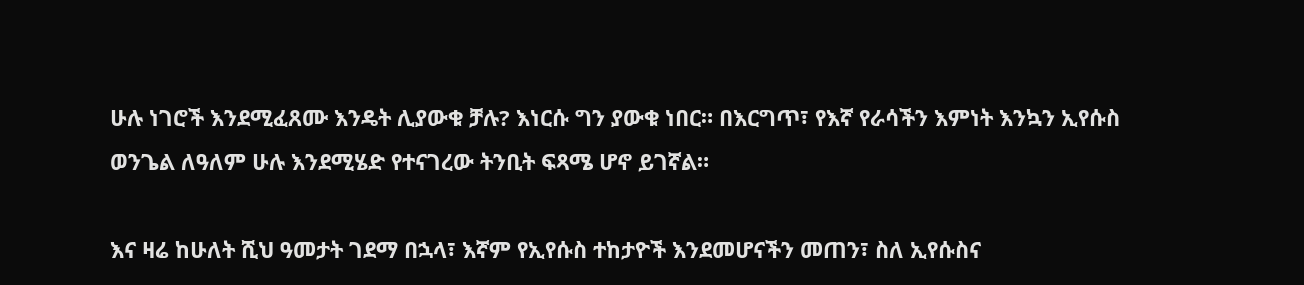ሁሉ ነገሮች እንደሚፈጸሙ እንዴት ሊያውቁ ቻሉ? እነርሱ ግን ያውቁ ነበር። በእርግጥ፣ የእኛ የራሳችን እምነት እንኳን ኢየሱስ ወንጌል ለዓለም ሁሉ እንደሚሄድ የተናገረው ትንቢት ፍጻሜ ሆኖ ይገኛል።

እና ዛሬ ከሁለት ሺህ ዓመታት ገደማ በኋላ፣ እኛም የኢየሱስ ተከታዮች እንደመሆናችን መጠን፣ ስለ ኢየሱስና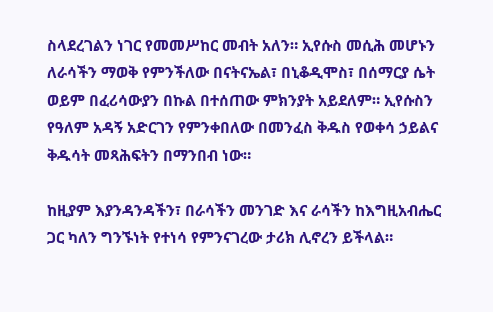ስላደረገልን ነገር የመመሥከር መብት አለን። ኢየሱስ መሲሕ መሆኑን ለራሳችን ማወቅ የምንችለው በናትናኤል፣ በኒቆዲሞስ፣ በሰማርያ ሴት ወይም በፈሪሳውያን በኩል በተሰጠው ምክንያት አይደለም። ኢየሱስን የዓለም አዳኝ አድርገን የምንቀበለው በመንፈስ ቅዱስ የወቀሳ ኃይልና ቅዱሳት መጻሕፍትን በማንበብ ነው።

ከዚያም እያንዳንዳችን፣ በራሳችን መንገድ እና ራሳችን ከእግዚአብሔር ጋር ካለን ግንኙነት የተነሳ የምንናገረው ታሪክ ሊኖረን ይችላል።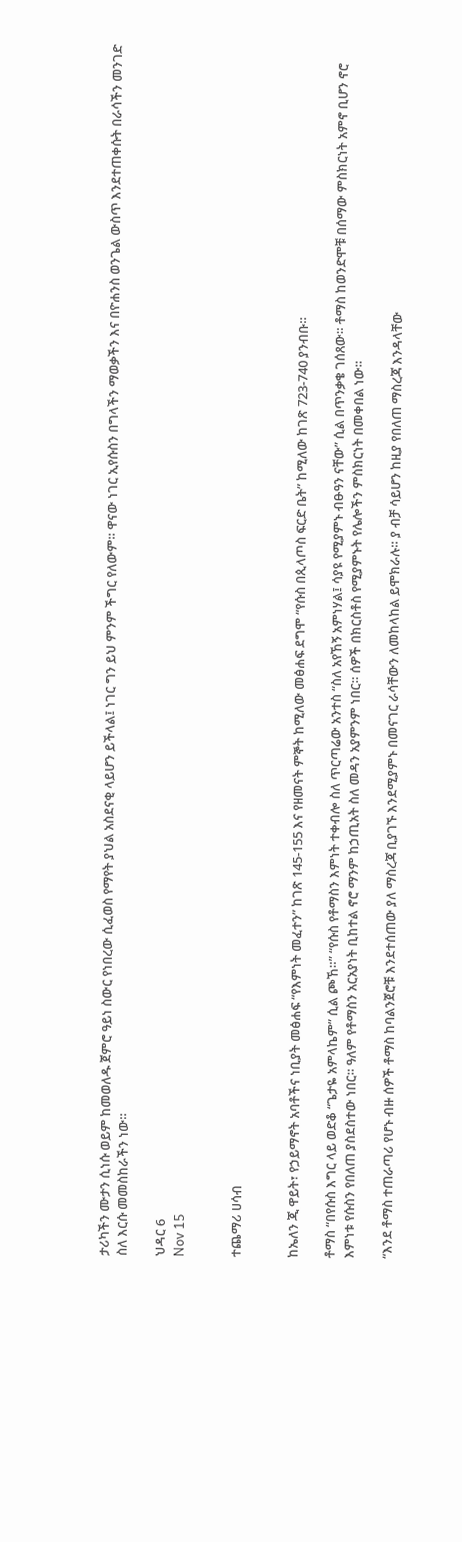ታሪካችን ሙታን ሲነሱ ወይም ከመወለዱ ጀምሮ ዓይነ ስውር የነበረው ሲፈወስ የማየት ያህል አስደናቂ ላይሆን ይችላል፤ ነገር ግን ይህ ምንም ችግር የለውም። ዋናው ነገር ኢየሱስን በግላችን ማወቃችን እና በዮሐንስ ወንጌል ውስጥ እንደተጠቀሱት በራሳችን መንገድ ስለ እርሱ መመስከራችን ነው።

ህዳር 6
Nov 15


ተጨማሪ ሀሳብ


ከኤለን ጂ ዋይት፣ የኃይማኖት አባቶችና ነቢያት መፅሐፍ “የእምነት መፈተን” ከገጽ 145-155 እና የዘመናት ምኞት ከሚለው መፅሐፍ ደግሞ “የሱስ በጲላጦስ ፍርድ ቤት” ከሚለው ከገጽ 723-740 ያንብቡ።

ቶማስ “በየሱስ እግር ላይ ወድቆ “ጌታዬ አምላኬም” ሲል ጮኸ።” “የሱስ የቶማስን እምነት ተቀብሎ ስለ ጥርጣሬው አንተስ “ስለ አየኸኝ አምነሃል፤ ሳያዩ የሚያምኑ ብፁዓን ናቸው” ሲል በጥንቃቄ ገሰጸው። ቶማስ ከወንድሞቹ በሰማው ምስክርነት አምኖ ቢሆን ኖሮ እምነቱ የሱስን የበለጠ ያስደስተው ነበር። ዓለም የቶማስን አርአያነት ቢከተል ኖሮ ማንም ከኃጢአት ስለ መዳን አያምንም ነበር። ሰዎች በክርስቶስ የሚያምኑት የሌሎችን ምስክርነት በመቀበል ነው።

“እንደ ቶማስ ተጠራጣሪ የሆኑ ብዙ ሰዎች ቶማስ ከባልንጀሮቹ እንደተሰጠው ያለ ማስረጃ ቢያገኙ እንደሚያምኑ በመናገር ራሳቸውን ለመከላከል ይሞክራሉ። ያ ብቻ ሳይሆን ከዚያ የበለጠ ማስረጃ እንዳላቸው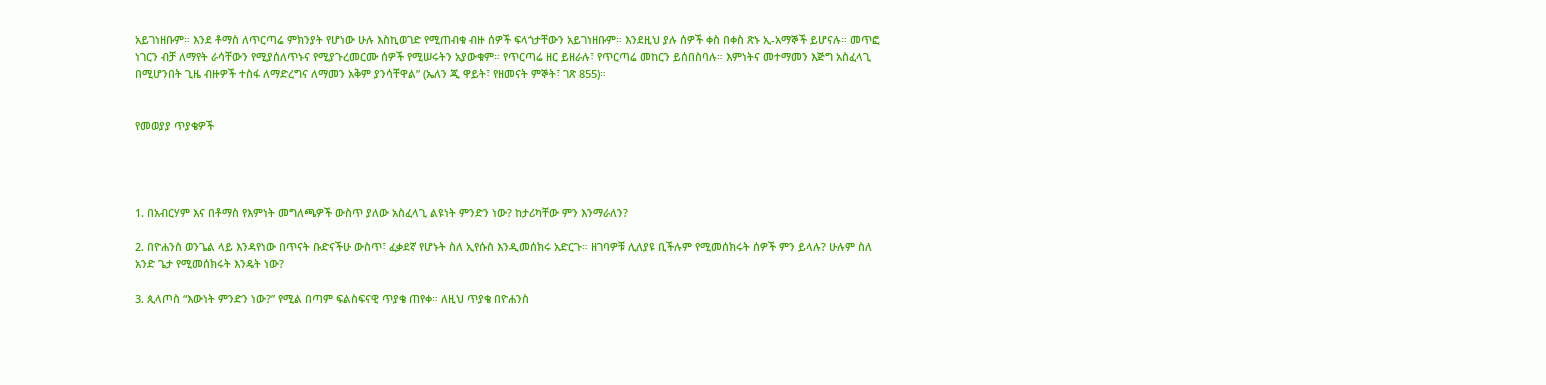አይገነዘቡም። እንደ ቶማስ ለጥርጣሬ ምክንያት የሆነው ሁሉ እስኪወገድ የሚጠብቁ ብዙ ሰዎች ፍላጎታቸውን አይገነዘቡም። እንደዚህ ያሉ ሰዎች ቀስ በቀስ ጽኑ ኢ-አማኞች ይሆናሉ። መጥፎ ነገርን ብቻ ለማየት ራሳቸውን የሚያሰለጥኑና የሚያጉረመርሙ ሰዎች የሚሠሩትን አያውቁም። የጥርጣሬ ዘር ይዘራሉ፣ የጥርጣሬ መከርን ይሰበስባሉ። እምነትና መተማመን እጅግ አስፈላጊ በሚሆንበት ጊዜ ብዙዎች ተስፋ ለማድረግና ለማመን አቅም ያንሳቸዋል” (ኤለን ጂ ዋይት፣ የዘመናት ምኞት፣ ገጽ 855)።


የመወያያ ጥያቄዎች




1. በአብርሃም እና በቶማስ የእምነት መግለጫዎች ውስጥ ያለው አስፈላጊ ልዩነት ምንድን ነው? ከታሪካቸው ምን እንማራለን?

2. በዮሐንስ ወንጌል ላይ እንዳየነው በጥናት ቡድናችሁ ውስጥ፣ ፈቃደኛ የሆኑት ስለ ኢየሱስ እንዲመሰክሩ አድርጉ። ዘገባዎቹ ሊለያዩ ቢችሉም የሚመሰክሩት ሰዎች ምን ይላሉ? ሁሉም ስለ አንድ ጌታ የሚመሰክሩት እንዴት ነው?

3. ጲላጦስ “እውነት ምንድን ነው?” የሚል በጣም ፍልስፍናዊ ጥያቄ ጠየቀ። ለዚህ ጥያቄ በዮሐንስ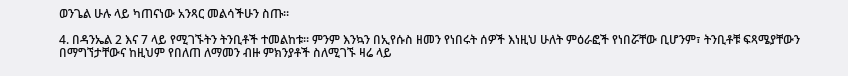ወንጌል ሁሉ ላይ ካጠናነው አንጻር መልሳችሁን ስጡ።

4. በዳንኤል 2 እና 7 ላይ የሚገኙትን ትንቢቶች ተመልከቱ። ምንም እንኳን በኢየሱስ ዘመን የነበሩት ሰዎች እነዚህ ሁለት ምዕራፎች የነበሯቸው ቢሆንም፣ ትንቢቶቹ ፍጻሜያቸውን በማግኘታቸውና ከዚህም የበለጠ ለማመን ብዙ ምክንያቶች ስለሚገኙ ዛሬ ላይ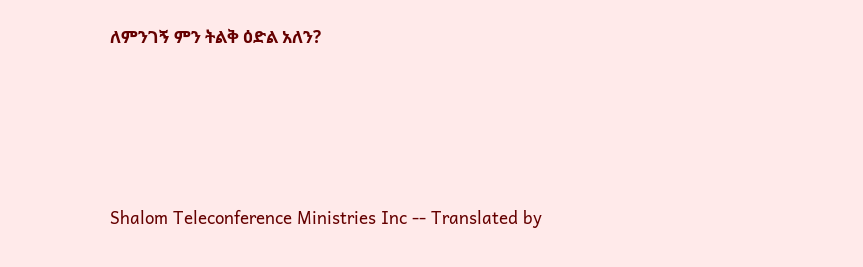ለምንገኝ ምን ትልቅ ዕድል አለን?




Shalom Teleconference Ministries Inc -- Translated by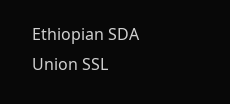Ethiopian SDA Union SSL